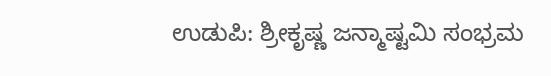ಉಡುಪಿ: ಶ್ರೀಕೃಷ್ಣ ಜನ್ಮಾಷ್ಟಮಿ ಸಂಭ್ರಮ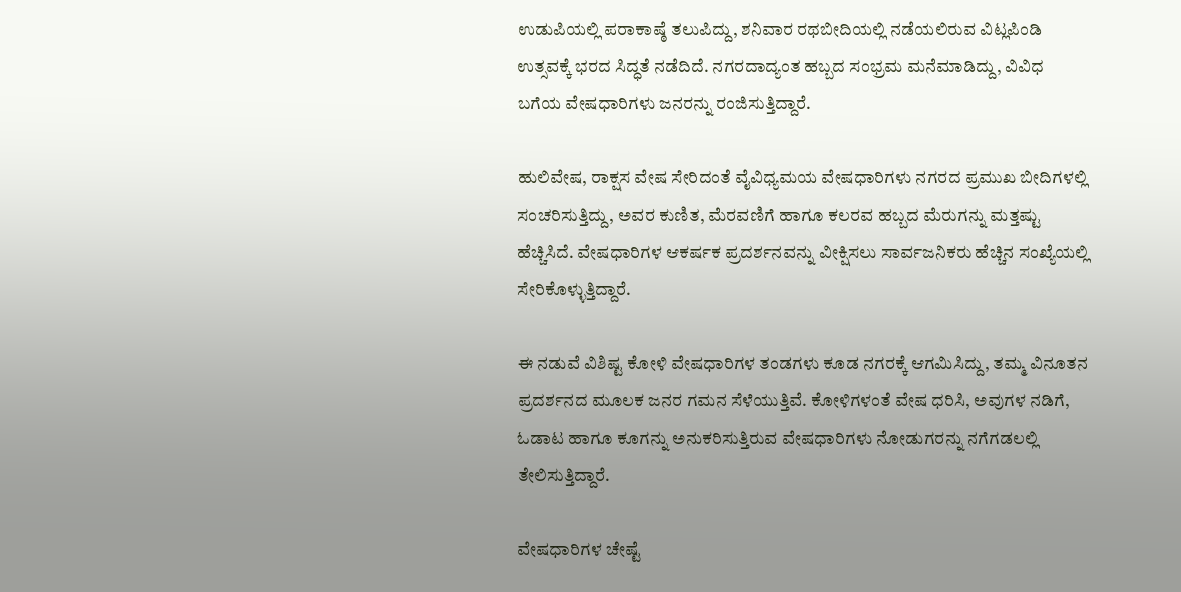ಉಡುಪಿಯಲ್ಲಿ ಪರಾಕಾಷ್ಠೆ ತಲುಪಿದ್ದು, ಶನಿವಾರ ರಥಬೀದಿಯಲ್ಲಿ ನಡೆಯಲಿರುವ ವಿಟ್ಲಪಿಂಡಿ ಉತ್ಸವಕ್ಕೆ ಭರದ ಸಿದ್ಧತೆ ನಡೆದಿದೆ. ನಗರದಾದ್ಯಂತ ಹಬ್ಬದ ಸಂಭ್ರಮ ಮನೆಮಾಡಿದ್ದು, ವಿವಿಧ ಬಗೆಯ ವೇಷಧಾರಿಗಳು ಜನರನ್ನು ರಂಜಿಸುತ್ತಿದ್ದಾರೆ.

ಹುಲಿವೇಷ, ರಾಕ್ಷಸ ವೇಷ ಸೇರಿದಂತೆ ವೈವಿಧ್ಯಮಯ ವೇಷಧಾರಿಗಳು ನಗರದ ಪ್ರಮುಖ ಬೀದಿಗಳಲ್ಲಿ ಸಂಚರಿಸುತ್ತಿದ್ದು, ಅವರ ಕುಣಿತ, ಮೆರವಣಿಗೆ ಹಾಗೂ ಕಲರವ ಹಬ್ಬದ ಮೆರುಗನ್ನು ಮತ್ತಷ್ಟು ಹೆಚ್ಚಿಸಿದೆ. ವೇಷಧಾರಿಗಳ ಆಕರ್ಷಕ ಪ್ರದರ್ಶನವನ್ನು ವೀಕ್ಷಿಸಲು ಸಾರ್ವಜನಿಕರು ಹೆಚ್ಚಿನ ಸಂಖ್ಯೆಯಲ್ಲಿ ಸೇರಿಕೊಳ್ಳುತ್ತಿದ್ದಾರೆ.

ಈ ನಡುವೆ ವಿಶಿಷ್ಟ ಕೋಳಿ ವೇಷಧಾರಿಗಳ ತಂಡಗಳು ಕೂಡ ನಗರಕ್ಕೆ ಆಗಮಿಸಿದ್ದು, ತಮ್ಮ ವಿನೂತನ ಪ್ರದರ್ಶನದ ಮೂಲಕ ಜನರ ಗಮನ ಸೆಳೆಯುತ್ತಿವೆ. ಕೋಳಿಗಳಂತೆ ವೇಷ ಧರಿಸಿ, ಅವುಗಳ ನಡಿಗೆ, ಓಡಾಟ ಹಾಗೂ ಕೂಗನ್ನು ಅನುಕರಿಸುತ್ತಿರುವ ವೇಷಧಾರಿಗಳು ನೋಡುಗರನ್ನು ನಗೆಗಡಲಲ್ಲಿ ತೇಲಿಸುತ್ತಿದ್ದಾರೆ.

ವೇಷಧಾರಿಗಳ ಚೇಷ್ಟೆ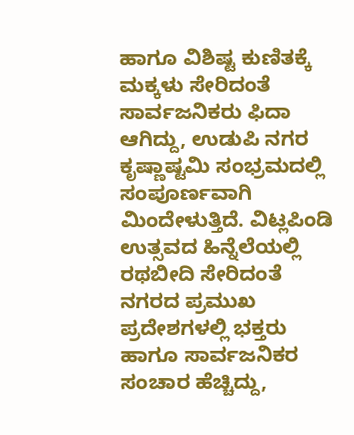ಹಾಗೂ ವಿಶಿಷ್ಟ ಕುಣಿತಕ್ಕೆ ಮಕ್ಕಳು ಸೇರಿದಂತೆ ಸಾರ್ವಜನಿಕರು ಫಿದಾ ಆಗಿದ್ದು, ಉಡುಪಿ ನಗರ ಕೃಷ್ಣಾಷ್ಟಮಿ ಸಂಭ್ರಮದಲ್ಲಿ ಸಂಪೂರ್ಣವಾಗಿ ಮಿಂದೇಳುತ್ತಿದೆ. ವಿಟ್ಲಪಿಂಡಿ ಉತ್ಸವದ ಹಿನ್ನೆಲೆಯಲ್ಲಿ ರಥಬೀದಿ ಸೇರಿದಂತೆ ನಗರದ ಪ್ರಮುಖ ಪ್ರದೇಶಗಳಲ್ಲಿ ಭಕ್ತರು ಹಾಗೂ ಸಾರ್ವಜನಿಕರ ಸಂಚಾರ ಹೆಚ್ಚಿದ್ದು,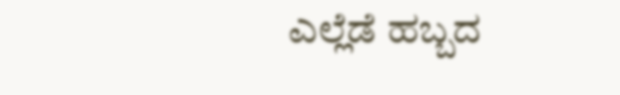ಎಲ್ಲೆಡೆ ಹಬ್ಬದ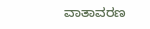ವಾತಾವರಣ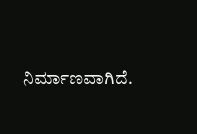ನಿರ್ಮಾಣವಾಗಿದೆ.